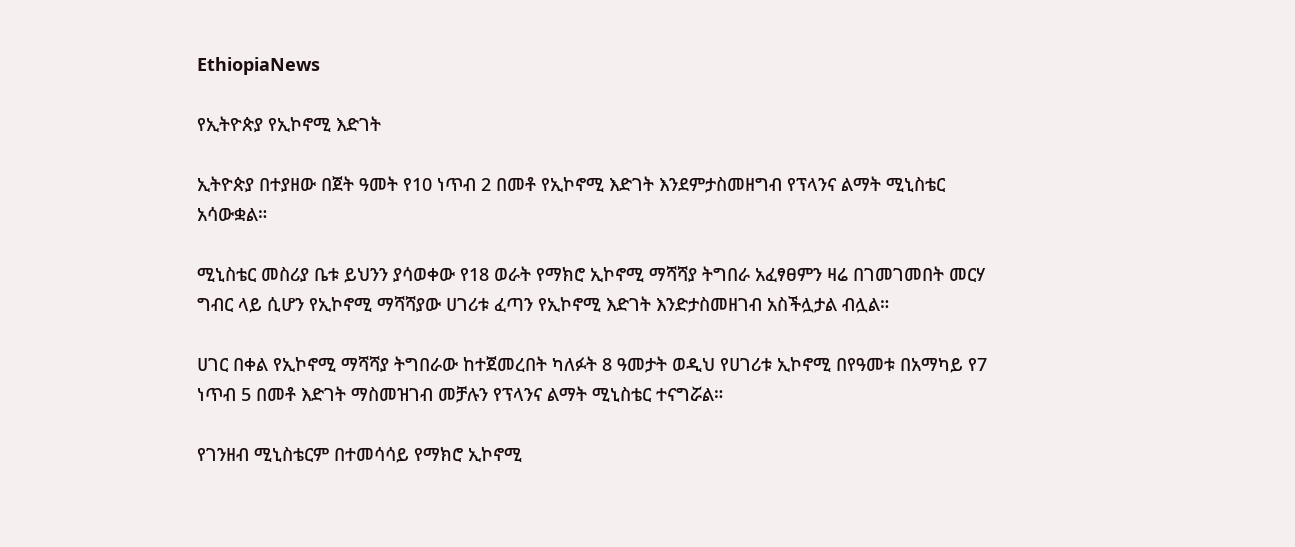EthiopiaNews

የኢትዮጵያ የኢኮኖሚ እድገት

ኢትዮጵያ በተያዘው በጀት ዓመት የ10 ነጥብ 2 በመቶ የኢኮኖሚ እድገት እንደምታስመዘግብ የፕላንና ልማት ሚኒስቴር አሳውቋል።

ሚኒስቴር መስሪያ ቤቱ ይህንን ያሳወቀው የ18 ወራት የማክሮ ኢኮኖሚ ማሻሻያ ትግበራ አፈፃፀምን ዛሬ በገመገመበት መርሃ ግብር ላይ ሲሆን የኢኮኖሚ ማሻሻያው ሀገሪቱ ፈጣን የኢኮኖሚ እድገት እንድታስመዘገብ አስችሏታል ብሏል።

ሀገር በቀል የኢኮኖሚ ማሻሻያ ትግበራው ከተጀመረበት ካለፉት 8 ዓመታት ወዲህ የሀገሪቱ ኢኮኖሚ በየዓመቱ በአማካይ የ7 ነጥብ 5 በመቶ እድገት ማስመዝገብ መቻሉን የፕላንና ልማት ሚኒስቴር ተናግሯል።

የገንዘብ ሚኒስቴርም በተመሳሳይ የማክሮ ኢኮኖሚ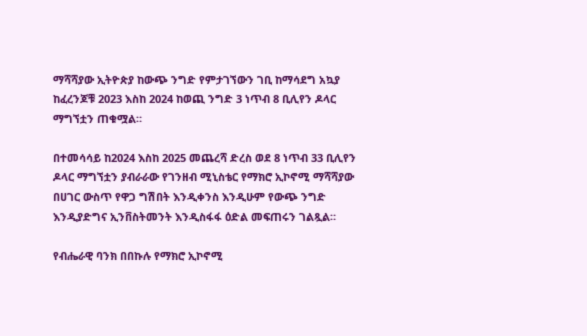ማሻሻያው ኢትዮጵያ ከውጭ ንግድ የምታገኘውን ገቢ ከማሳደግ አኳያ ከፈረንጆቹ 2023 እስከ 2024 ከወጪ ንግድ 3 ነጥብ 8 ቢሊየን ዶላር ማግኘቷን ጠቁሟል።

በተመሳሳይ ከ2024 እስከ 2025 መጨረሻ ድረስ ወደ 8 ነጥብ 33 ቢሊየን ዶላር ማግኘቷን ያብራራው የገንዘብ ሚኒስቴር የማክሮ ኢኮኖሚ ማሻሻያው በሀገር ውስጥ የዋጋ ግሽበት እንዲቀንስ እንዲሁም የውጭ ንግድ እንዲያድግና ኢንቨስትመንት እንዲስፋፋ ዕድል መፍጠሩን ገልጿል።

የብሔራዊ ባንክ በበኩሉ የማክሮ ኢኮኖሚ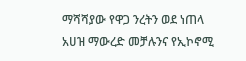ማሻሻያው የዋጋ ንረትን ወደ ነጠላ አሀዝ ማውረድ መቻሉንና የኢኮኖሚ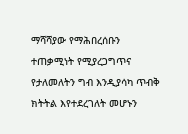ማሻሻያው የማሕበረሰቡን ተጠቃሚነት የሚያረጋግጥና የታለመለትን ግብ እንዲያሳካ ጥብቅ ክትትል እየተደረገለት መሆኑን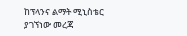ከፕላንና ልማት ሚኒስቴር ያገኘነው መረጃ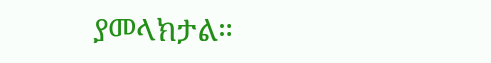ያመላክታል።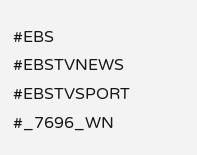#EBS
#EBSTVNEWS
#EBSTVSPORT
#_7696_WN